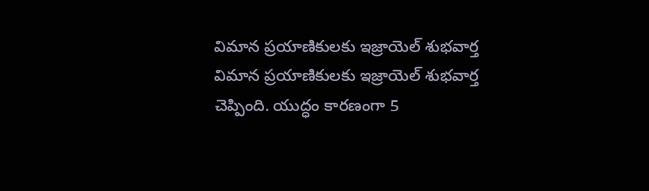విమాన ప్రయాణికులకు ఇజ్రాయెల్ శుభవార్త
విమాన ప్రయాణికులకు ఇజ్రాయెల్ శుభవార్త చెప్పింది. యుద్ధం కారణంగా 5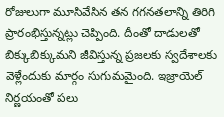రోజులుగా మూసివేసిన తన గగనతలాన్ని తిరిగి ప్రారంభిస్తున్నట్లు చెప్పింది. దీంతో దాడులతో బిక్కుబిక్కుమని జీవిస్తున్న ప్రజలకు స్వదేశాలకు వెళ్లేందుకు మార్గం సుగుమమైంది. ఇజ్రాయెల్ నిర్ణయంతో పలు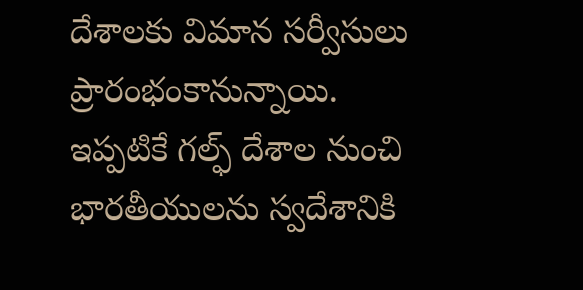దేశాలకు విమాన సర్వీసులు ప్రారంభంకానున్నాయి. ఇప్పటికే గల్ఫ్ దేశాల నుంచి భారతీయులను స్వదేశానికి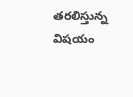తరలిస్తున్న విషయం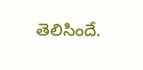తెలిసిందే.